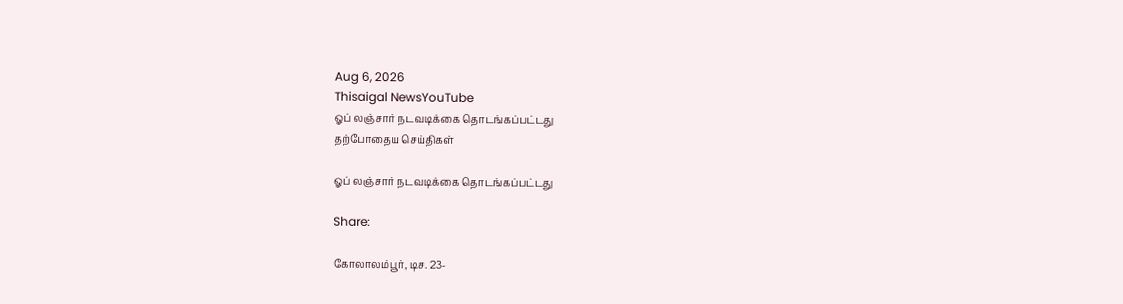Aug 6, 2026
Thisaigal NewsYouTube
ஓப் லஞ்சார் நடவடிக்கை தொடங்கப்பட்டது
தற்போதைய செய்திகள்

ஓப் லஞ்சார் நடவடிக்கை தொடங்கப்பட்டது

Share:

கோலாலம்பூர், டிச. 23-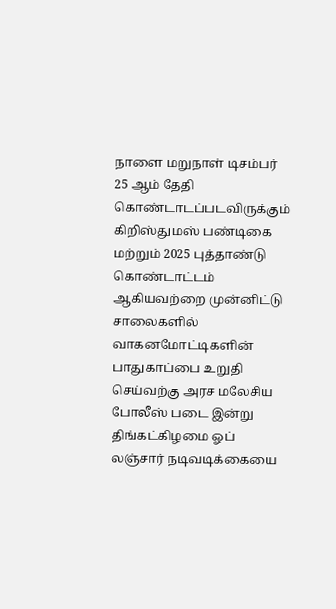நாளை மறுநாள் டிசம்பர் 25 ஆம் தேதி கொண்டாடப்படவிருக்கும் கிறிஸ்துமஸ் பண்டிகை மற்றும் 2025 புத்தாண்டு கொண்டாட்டம் ஆகியவற்றை முன்னிட்டு சாலைகளில் வாகனமோட்டிகளின் பாதுகாப்பை உறுதி செய்வற்கு அரச மலேசிய போலீஸ் படை இன்று திங்கட்கிழமை ஓப் லஞ்சார் நடிவடிக்கையை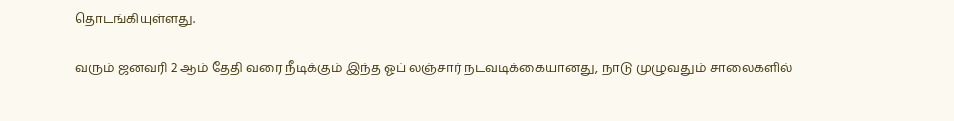தொடங்கியுள்ளது.

வரும் ஜனவரி 2 ஆம் தேதி வரை நீடிக்கும் இந்த ஓப் லஞ்சார் நடவடிக்கையானது, நாடு முழுவதும் சாலைகளில்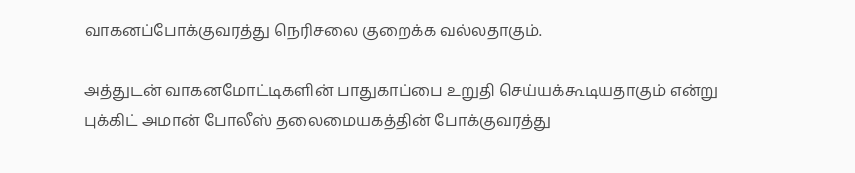வாகனப்போக்குவரத்து நெரிசலை குறைக்க வல்லதாகும்.

அத்துடன் வாகனமோட்டிகளின் பாதுகாப்பை உறுதி செய்யக்கூடியதாகும் என்று புக்கிட் அமான் போலீஸ் தலைமையகத்தின் போக்குவரத்து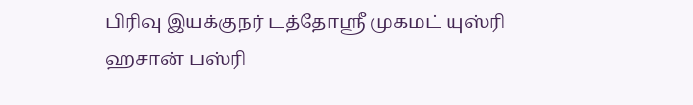பிரிவு இயக்குநர் டத்தோஸ்ரீ முகமட் யுஸ்ரி ஹசான் பஸ்ரி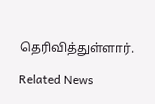தெரிவித்துள்ளார்.

Related News